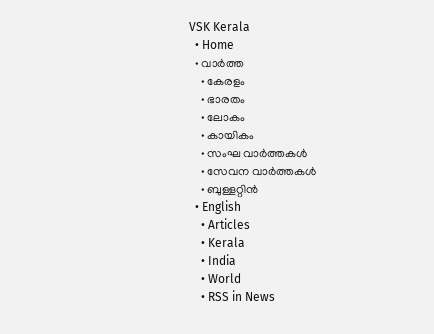VSK Kerala
  • Home
  • വാര്‍ത്ത
    • കേരളം
    • ഭാരതം
    • ലോകം
    • കായികം
    • സംഘ വാര്‍ത്തകള്‍
    • സേവന വാര്‍ത്തകള്‍
    • ബുള്ളറ്റിൻ
  • English
    • Articles
    • Kerala
    • India
    • World
    • RSS in News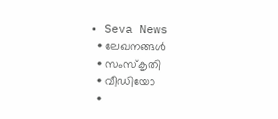• Seva News
  • ലേഖനങ്ങള്‍
  • സംസ്കൃതി
  • വീഡിയോ
  •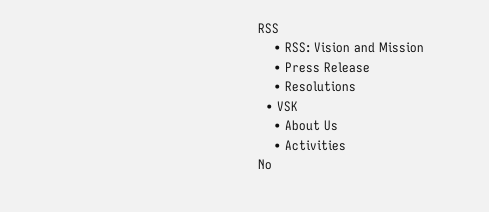RSS
    • RSS: Vision and Mission
    • Press Release
    • Resolutions
  • VSK
    • About Us
    • Activities
No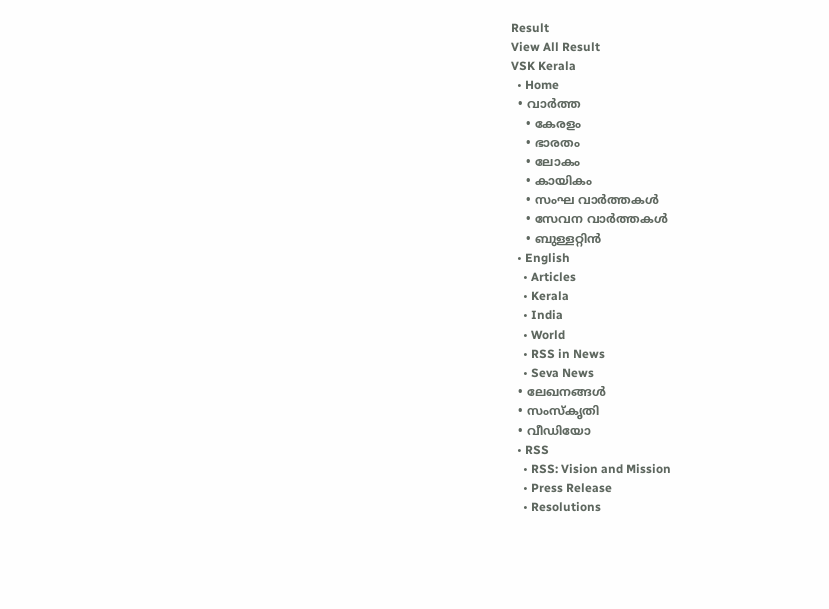Result
View All Result
VSK Kerala
  • Home
  • വാര്‍ത്ത
    • കേരളം
    • ഭാരതം
    • ലോകം
    • കായികം
    • സംഘ വാര്‍ത്തകള്‍
    • സേവന വാര്‍ത്തകള്‍
    • ബുള്ളറ്റിൻ
  • English
    • Articles
    • Kerala
    • India
    • World
    • RSS in News
    • Seva News
  • ലേഖനങ്ങള്‍
  • സംസ്കൃതി
  • വീഡിയോ
  • RSS
    • RSS: Vision and Mission
    • Press Release
    • Resolutions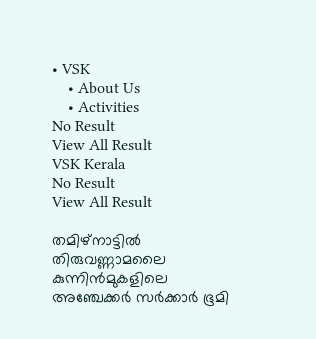• VSK
    • About Us
    • Activities
No Result
View All Result
VSK Kerala
No Result
View All Result

തമിഴ്‌നാട്ടില്‍ തിരുവണ്ണാമലൈ‍ കുന്നിന്‍മുകളിലെ അഞ്ചേക്കര്‍ സര്‍ക്കാര്‍ ഭൂമി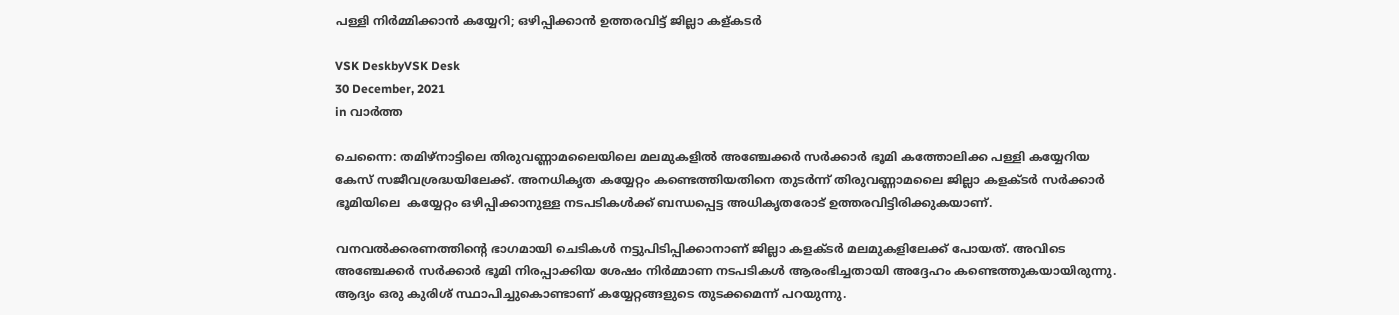പള്ളി നിര്‍മ്മിക്കാന്‍ കയ്യേറി; ഒഴിപ്പിക്കാന്‍ ഉത്തരവിട്ട് ജില്ലാ കള്കടര്‍

VSK DeskbyVSK Desk
30 December, 2021
in വാര്‍ത്ത

ചെന്നൈ: തമിഴ്‌നാട്ടിലെ തിരുവണ്ണാമലൈയിലെ മലമുകളില്‍ അഞ്ചേക്കര്‍ സര്‍ക്കാര്‍ ഭൂമി കത്തോലിക്ക പള്ളി കയ്യേറിയ കേസ് സജീവശ്രദ്ധയിലേക്ക്. അനധികൃത കയ്യേറ്റം കണ്ടെത്തിയതിനെ തുടര്‍ന്ന് തിരുവണ്ണാമലൈ ജില്ലാ കളക്ടര്‍ സര്‍ക്കാര്‍ ഭൂമിയിലെ  കയ്യേറ്റം ഒഴിപ്പിക്കാനുള്ള നടപടികള്‍ക്ക് ബന്ധപ്പെട്ട അധികൃതരോട് ഉത്തരവിട്ടിരിക്കുകയാണ്.

വനവല്‍ക്കരണത്തിന്‍റെ ഭാഗമായി ചെടികള്‍ നട്ടുപിടിപ്പിക്കാനാണ് ജില്ലാ കളക്ടര്‍ മലമുകളിലേക്ക് പോയത്. അവിടെ അഞ്ചേക്കര്‍ സര്‍ക്കാര്‍ ഭൂമി നിരപ്പാക്കിയ ശേഷം നിര്‍മ്മാണ നടപടികള്‍ ആരംഭിച്ചതായി അദ്ദേഹം കണ്ടെത്തുകയായിരുന്നു. ആദ്യം ഒരു കുരിശ് സ്ഥാപിച്ചുകൊണ്ടാണ് കയ്യേറ്റങ്ങളുടെ തുടക്കമെന്ന് പറയുന്നു.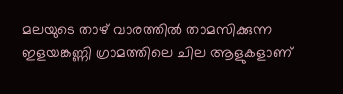മലയുടെ താഴ് വാരത്തില്‍ താമസിക്കുന്ന ഇളയങ്കണ്ണി ഗ്രാമത്തിലെ ചില ആളുകളാണ്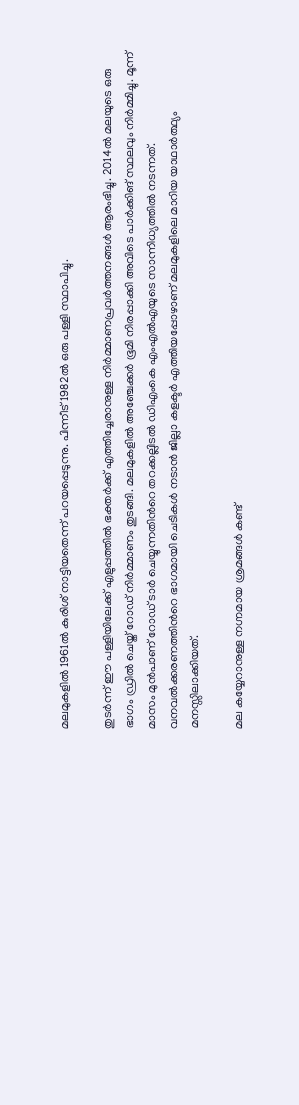മലമുകളില്‍ 1961ല്‍ കുരിശ് നാട്ടിയതെന്ന് പറയപ്പെടുന്നു. പിന്നീട് 1982ല്‍ ഒരു പള്ളി സ്ഥാപിച്ചു.

തുടര്‍ന്ന് ഈ പള്ളിയിലേക്ക് എളുപ്പത്തില്‍ ഭക്തര്‍ക്ക് എത്തിച്ചേരാനുള്ള നിര്‍മ്മാണപ്രവര്‍ത്തനങ്ങള്‍ ആരംഭിച്ചു. 2014ല്‍ മലയുടെ ഒരു ഭാഗം ഡ്രില്‍ ചെയ്ത് റോഡ് നിര്‍മ്മാണം തുടങ്ങി. മലമുകളില്‍ അഞ്ചേക്കര്‍ ഭൂമി നിരപ്പാക്കി അവിടെ പാര്‍ക്കിങ് സ്ഥലവും നിര്‍മ്മിച്ചു. മൂന്ന് മാസം മുന്‍പാണ് റോഡ് ടാര്‍ ചെയ്യുന്നതിന്‍റെ തറക്കല്ലിടല്‍ ഡിഎംകെ എംഎല്‍എയുടെ സാന്നിധ്യത്തില്‍ നടന്നത്. വനവല്‍ക്കരണത്തിന്‍റെ ഭാഗമായി ചെടികള്‍ നടാന്‍ ജില്ലാ കളക്ടര്‍ എത്തിയപ്പോഴാണ് മലമുകളിലെ മാറിയ യാഥാര്‍ത്ഥ്യം മനസ്സിലാക്കിയത്.

മല കയ്യേറാനുള്ള നഗ്നമായ ശ്രമങ്ങള്‍ കണ്ട്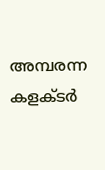അമ്പരന്ന കളക്ടര്‍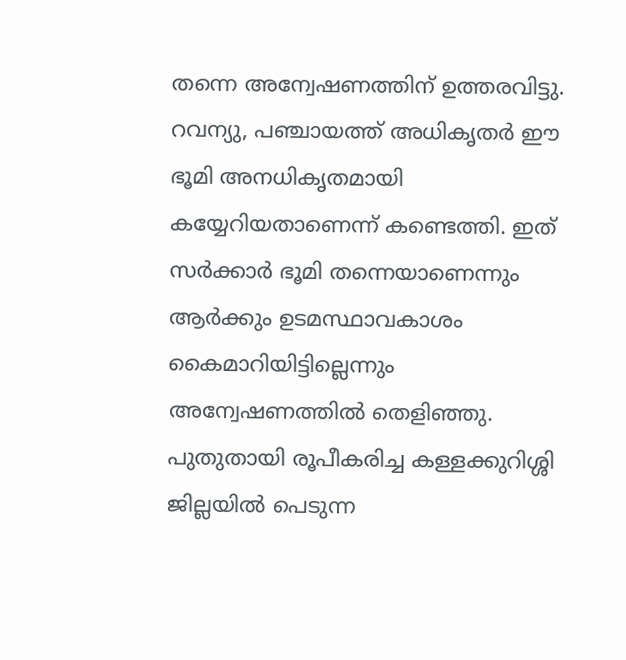തന്നെ അന്വേഷണത്തിന് ഉത്തരവിട്ടു. റവന്യു, പഞ്ചായത്ത് അധികൃതര്‍ ഈ ഭൂമി അനധികൃതമായി കയ്യേറിയതാണെന്ന് കണ്ടെത്തി. ഇത് സര്‍ക്കാര്‍ ഭൂമി തന്നെയാണെന്നും ആര്‍ക്കും ഉടമസ്ഥാവകാശം കൈമാറിയിട്ടില്ലെന്നും അന്വേഷണത്തില്‍ തെളിഞ്ഞു.  പുതുതായി രൂപീകരിച്ച കള്ളക്കുറിശ്ശി ജില്ലയില്‍ പെടുന്ന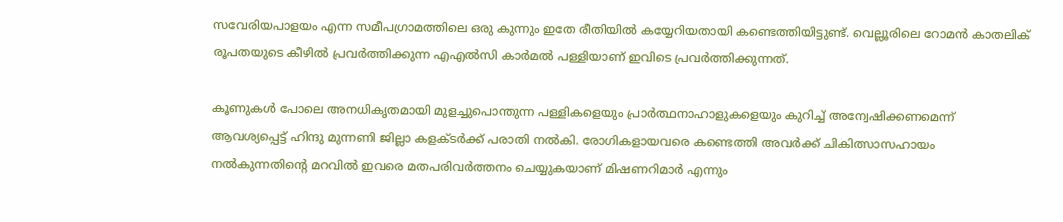സവേരിയപാളയം എന്ന സമീപഗ്രാമത്തിലെ ഒരു കുന്നും ഇതേ രീതിയില്‍ കയ്യേറിയതായി കണ്ടെത്തിയിട്ടുണ്ട്. വെല്ലൂരിലെ റോമന്‍ കാതലിക് രൂപതയുടെ കീഴില്‍ പ്രവര്‍ത്തിക്കുന്ന എഎല്‍സി കാര്‍മല്‍ പള്ളിയാണ് ഇവിടെ പ്രവര്‍ത്തിക്കുന്നത്.

കൂണുകള്‍ പോലെ അനധികൃതമായി മുളച്ചുപൊന്തുന്ന പള്ളികളെയും പ്രാര്‍ത്ഥനാഹാളുകളെയും കുറിച്ച് അന്വേഷിക്കണമെന്ന് ആവശ്യപ്പെട്ട് ഹിന്ദു മുന്നണി ജില്ലാ കളക്ടര്‍ക്ക് പരാതി നല്‍കി. രോഗികളായവരെ കണ്ടെത്തി അവര്‍ക്ക് ചികിത്സാസഹായം നല്‍കുന്നതിന്‍റെ മറവില്‍ ഇവരെ മതപരിവര്‍ത്തനം ചെയ്യുകയാണ് മിഷണറിമാര്‍ എന്നും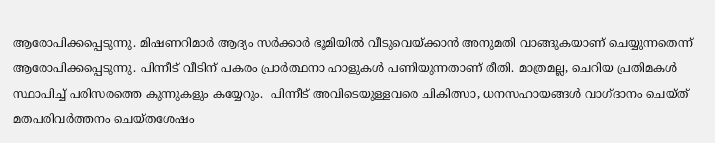ആരോപിക്കപ്പെടുന്നു. മിഷണറിമാര്‍ ആദ്യം സര്‍ക്കാര്‍ ഭൂമിയില്‍ വീടുവെയ്ക്കാന്‍ അനുമതി വാങ്ങുകയാണ് ചെയ്യുന്നതെന്ന് ആരോപിക്കപ്പെടുന്നു. പിന്നീട് വീടിന് പകരം പ്രാര്‍ത്ഥനാ ഹാളുകള്‍ പണിയുന്നതാണ് രീതി. മാത്രമല്ല, ചെറിയ പ്രതിമകള്‍ സ്ഥാപിച്ച് പരിസരത്തെ കുന്നുകളും കയ്യേറും.  പിന്നീട് അവിടെയുള്ളവരെ ചികിത്സാ, ധനസഹായങ്ങള്‍ വാഗ്ദാനം ചെയ്ത് മതപരിവര്‍ത്തനം ചെയ്തശേഷം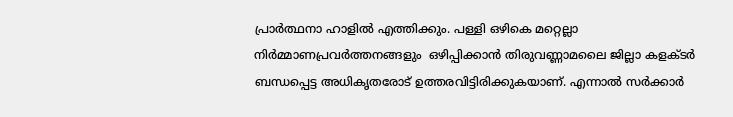പ്രാര്‍ത്ഥനാ ഹാളില്‍ എത്തിക്കും. പള്ളി ഒഴികെ മറ്റെല്ലാ നിര്‍മ്മാണപ്രവര്‍ത്തനങ്ങളും  ഒഴിപ്പിക്കാന്‍ തിരുവണ്ണാമലൈ ജില്ലാ കളക്ടര്‍ ബന്ധപ്പെട്ട അധികൃതരോട് ഉത്തരവിട്ടിരിക്കുകയാണ്. എന്നാല്‍ സര്‍ക്കാര്‍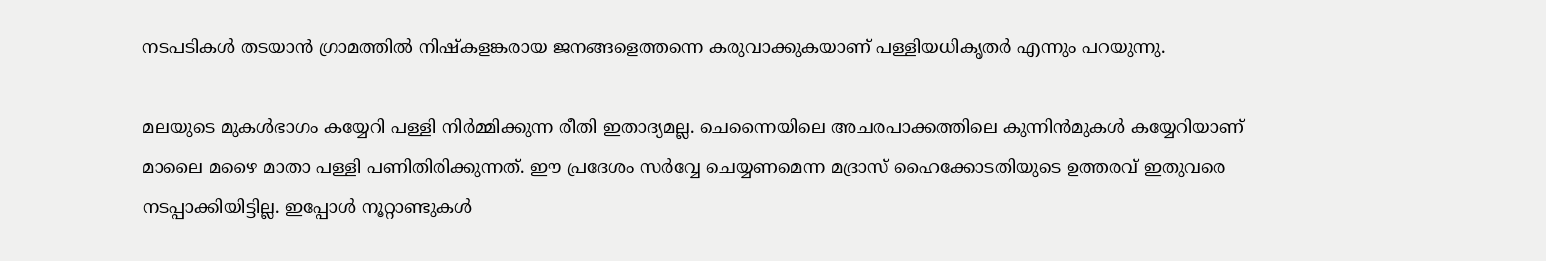നടപടികള്‍ തടയാന്‍ ഗ്രാമത്തില്‍ നിഷ്‌കളങ്കരായ ജനങ്ങളെത്തന്നെ കരുവാക്കുകയാണ് പള്ളിയധികൃതര്‍ എന്നും പറയുന്നു.

മലയുടെ മുകള്‍ഭാഗം കയ്യേറി പള്ളി നിര്‍മ്മിക്കുന്ന രീതി ഇതാദ്യമല്ല. ചെന്നൈയിലെ അചരപാക്കത്തിലെ കുന്നിന്‍മുകള്‍ കയ്യേറിയാണ് മാലൈ മഴൈ മാതാ പള്ളി പണിതിരിക്കുന്നത്. ഈ പ്രദേശം സര്‍വ്വേ ചെയ്യണമെന്ന മദ്രാസ് ഹൈക്കോടതിയുടെ ഉത്തരവ് ഇതുവരെ നടപ്പാക്കിയിട്ടില്ല. ഇപ്പോള്‍ നൂറ്റാണ്ടുകള്‍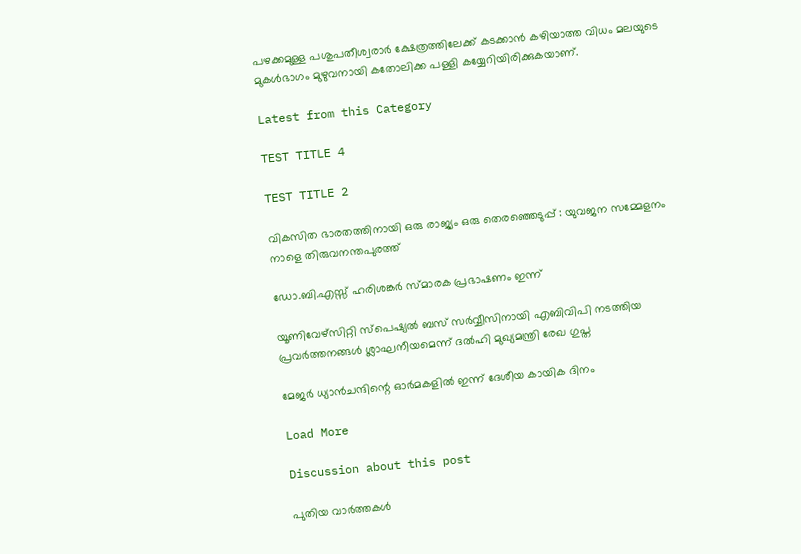പഴക്കമുള്ള പശുപതീശ്വരാര്‍ ക്ഷേത്രത്തിലേക്ക് കടക്കാന്‍ കഴിയാത്ത വിധം മലയുടെ മുകള്‍ഭാഗം മുഴുവനായി കതോലിക്ക പള്ളി കയ്യേറിയിരിക്കുകയാണ്.

Latest from this Category

TEST TITLE 4

TEST TITLE 2

വികസിത ഭാരതത്തിനായി ഒരു രാജ്യം ഒരു തെരഞ്ഞെടുപ്പ് : യുവജന സമ്മേളനം നാളെ തിരുവനന്തപുരത്ത്

ഡോ.ബി.എസ്സ് ഹരിശങ്കർ സ്മാരക പ്രഭാഷണം ഇന്ന്

യൂണിവേഴ്സിറ്റി സ്പെഷ്യൽ ബസ് സർവ്വീസിനായി എബിവിപി നടത്തിയ പ്രവർത്തനങ്ങൾ ശ്ലാഘനീയമെന്ന് ദൽഹി മുഖ്യമന്ത്രി രേഖ ഗുപ്ത

മേജർ ധ്യാൻചന്ദിന്റെ ഓർമകളിൽ ഇന്ന് ദേശീയ കായിക ദിനം

Load More

Discussion about this post

പുതിയ വാര്‍ത്തകള്‍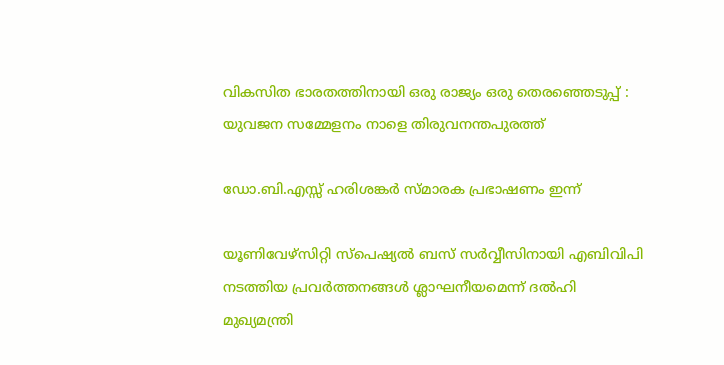വികസിത ഭാരതത്തിനായി ഒരു രാജ്യം ഒരു തെരഞ്ഞെടുപ്പ് : യുവജന സമ്മേളനം നാളെ തിരുവനന്തപുരത്ത്

ഡോ.ബി.എസ്സ് ഹരിശങ്കർ സ്മാരക പ്രഭാഷണം ഇന്ന്

യൂണിവേഴ്സിറ്റി സ്പെഷ്യൽ ബസ് സർവ്വീസിനായി എബിവിപി നടത്തിയ പ്രവർത്തനങ്ങൾ ശ്ലാഘനീയമെന്ന് ദൽഹി മുഖ്യമന്ത്രി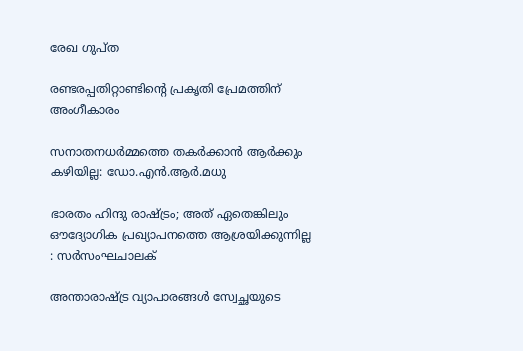രേഖ ഗുപ്ത

രണ്ടരപ്പതിറ്റാണ്ടിന്റെ പ്രകൃതി പ്രേമത്തിന് അംഗീകാരം

സനാതനധര്‍മ്മത്തെ തകര്‍ക്കാന്‍ ആര്‍ക്കും കഴിയില്ല: ഡോ.എന്‍.ആര്‍.മധു

ഭാരതം ഹിന്ദു രാഷ്‌ട്രം; അത് ഏതെങ്കിലും ഔദ്യോഗിക പ്രഖ്യാപനത്തെ ആശ്രയിക്കുന്നില്ല : സര്‍സംഘചാലക്

അന്താരാഷ്ട്ര വ്യാപാരങ്ങൾ സ്വേച്ഛയുടെ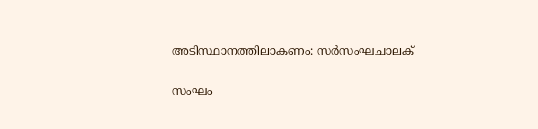അടിസ്ഥാനത്തിലാകണം: സര്‍സംഘചാലക്

സംഘം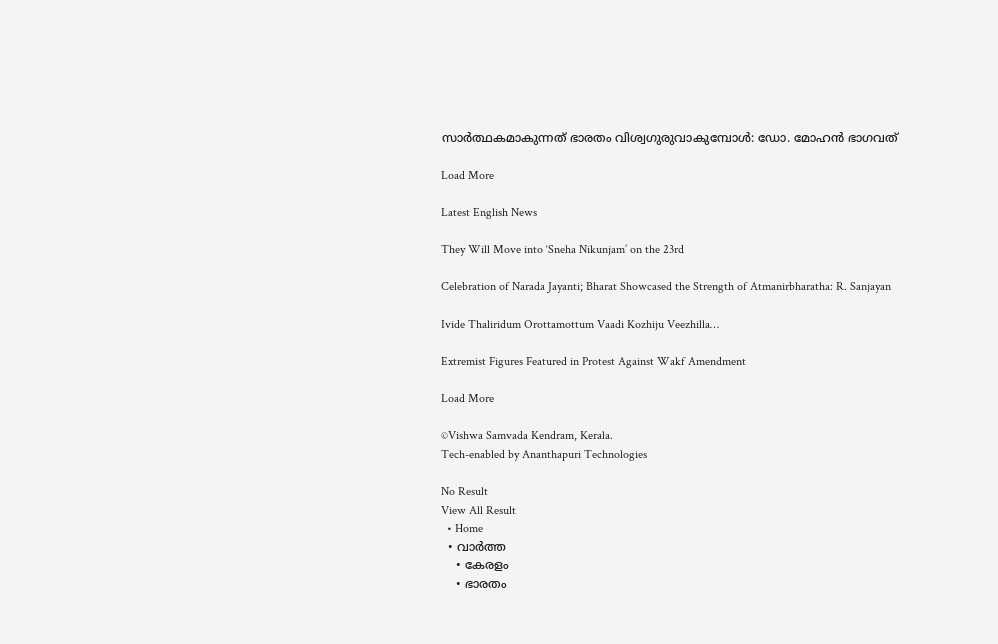സാര്‍ത്ഥകമാകുന്നത് ഭാരതം വിശ്വഗുരുവാകുമ്പോള്‍: ഡോ. മോഹന്‍ ഭാഗവത്

Load More

Latest English News

They Will Move into ‘Sneha Nikunjam’ on the 23rd

Celebration of Narada Jayanti; Bharat Showcased the Strength of Atmanirbharatha: R. Sanjayan

Ivide Thaliridum Orottamottum Vaadi Kozhiju Veezhilla…

Extremist Figures Featured in Protest Against Wakf Amendment

Load More

©Vishwa Samvada Kendram, Kerala.
Tech-enabled by Ananthapuri Technologies

No Result
View All Result
  • Home
  • വാര്‍ത്ത
    • കേരളം
    • ഭാരതം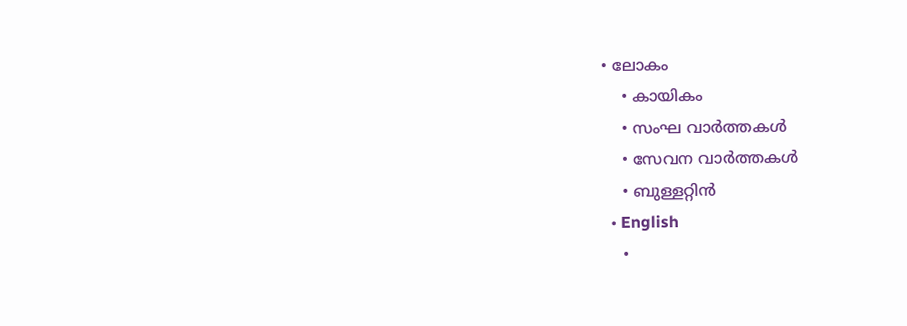• ലോകം
    • കായികം
    • സംഘ വാര്‍ത്തകള്‍
    • സേവന വാര്‍ത്തകള്‍
    • ബുള്ളറ്റിൻ
  • English
    •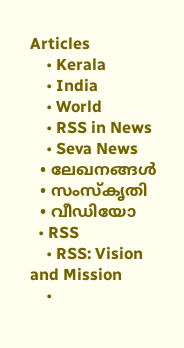Articles
    • Kerala
    • India
    • World
    • RSS in News
    • Seva News
  • ലേഖനങ്ങള്‍
  • സംസ്കൃതി
  • വീഡിയോ
  • RSS
    • RSS: Vision and Mission
    •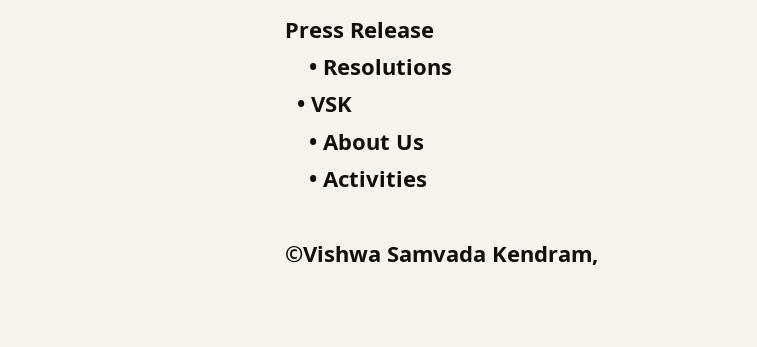Press Release
    • Resolutions
  • VSK
    • About Us
    • Activities

©Vishwa Samvada Kendram,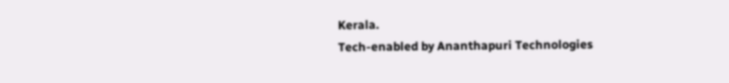Kerala.
Tech-enabled by Ananthapuri Technologies